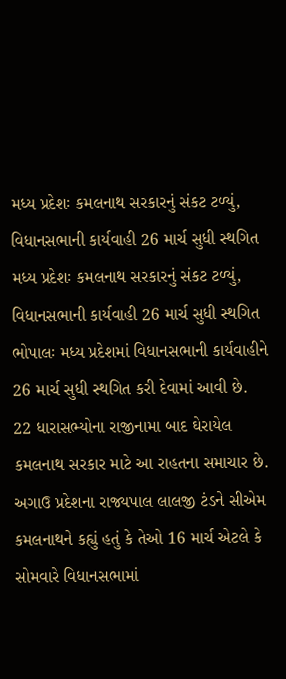મધ્ય પ્રદેશઃ કમલનાથ સરકારનું સંકટ ટળ્યું, વિધાનસભાની કાર્યવાહી 26 માર્ચ સુધી સ્થગિત
મધ્ય પ્રદેશઃ કમલનાથ સરકારનું સંકટ ટળ્યું, વિધાનસભાની કાર્યવાહી 26 માર્ચ સુધી સ્થગિત
ભોપાલઃ મધ્ય પ્રદેશમાં વિધાનસભાની કાર્યવાહીને 26 માર્ચ સુધી સ્થગિત કરી દેવામાં આવી છે. 22 ધારાસભ્યોના રાજીનામા બાદ ઘેરાયેલ કમલનાથ સરકાર માટે આ રાહતના સમાચાર છે. અગાઉ પ્રદેશના રાજ્યપાલ લાલજી ટંડને સીએમ કમલનાથને કહ્યું હતું કે તેઓ 16 માર્ચ એટલે કે સોમવારે વિધાનસભામાં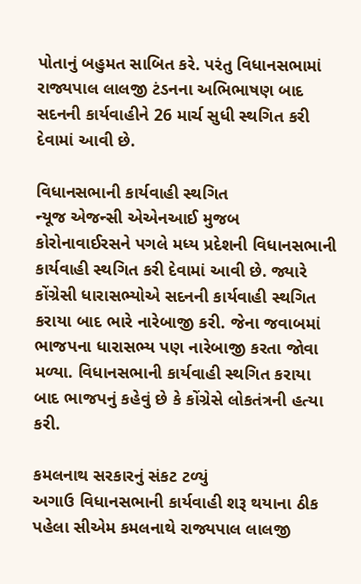પોતાનું બહુમત સાબિત કરે. પરંતુ વિધાનસભામાં રાજ્યપાલ લાલજી ટંડનના અભિભાષણ બાદ સદનની કાર્યવાહીને 26 માર્ચ સુધી સ્થગિત કરી દેવામાં આવી છે.

વિધાનસભાની કાર્યવાહી સ્થગિત
ન્યૂજ એજન્સી એએનઆઈ મુજબ કોરોનાવાઈરસને પગલે મધ્ય પ્રદેશની વિધાનસભાની કાર્યવાહી સ્થગિત કરી દેવામાં આવી છે. જ્યારે કોંગ્રેસી ધારાસભ્યોએ સદનની કાર્યવાહી સ્થગિત કરાયા બાદ ભારે નારેબાજી કરી. જેના જવાબમાં ભાજપના ધારાસભ્ય પણ નારેબાજી કરતા જોવા મળ્યા. વિધાનસભાની કાર્યવાહી સ્થગિત કરાયા બાદ ભાજપનું કહેવું છે કે કોંગ્રેસે લોકતંત્રની હત્યા કરી.

કમલનાથ સરકારનું સંકટ ટળ્યું
અગાઉ વિધાનસભાની કાર્યવાહી શરૂ થયાના ઠીક પહેલા સીએમ કમલનાથે રાજ્યપાલ લાલજી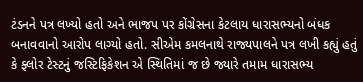ટંડનને પત્ર લખ્યો હતો અને ભાજપ પર કોંગ્રેસના કેટલાય ધારાસભ્યનો બંધક બનાવવાનો આરોપ લાગ્યો હતો. સીએમ કમલનાથે રાજ્યપાલને પત્ર લખી કહ્યું હતું કે ફ્લોર ટેસ્ટનું જસ્ટિફિકેશન એ સ્થિતિમાં જ છે જ્યારે તમામ ધારાસભ્ય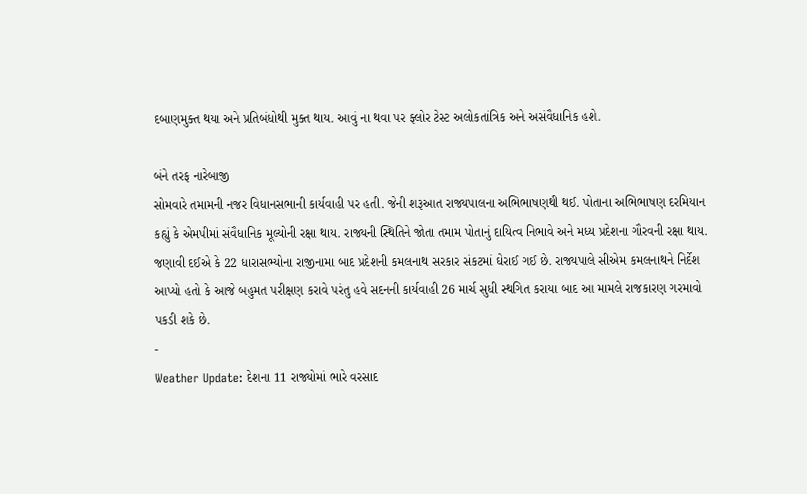દબાણમુક્ત થયા અને પ્રતિબંધોથી મુક્ત થાય. આવું ના થવા પર ફ્લોર ટેસ્ટ અલોકતાંત્રિક અને અસંવૈધાનિક હશે.

બંને તરફ નારેબાજી
સોમવારે તમામની નજર વિધાનસભાની કાર્યવાહી પર હતી. જેની શરૂઆત રાજ્યપાલના અભિભાષણથી થઈ. પોતાના અભિભાષણ દરમિયાન કહ્યું કે એમપીમાં સંવૈધાનિક મૂલ્યોની રક્ષા થાય. રાજ્યની સ્થિતિને જોતા તમામ પોતાનું દાયિત્વ નિભાવે અને મધ્ય પ્રદેશના ગૌરવની રક્ષા થાય. જણાવી દઈએ કે 22 ધારાસભ્યોના રાજીનામા બાદ પ્રદેશની કમલનાથ સરકાર સંકટમાં ઘેરાઈ ગઈ છે. રાજ્યપાલે સીએમ કમલનાથને નિર્દેશ આપ્યો હતો કે આજે બહુમત પરીક્ષણ કરાવે પરંતુ હવે સદનની કાર્યવાહી 26 માર્ચ સુધી સ્થગિત કરાયા બાદ આ મામલે રાજકારણ ગરમાવો પકડી શકે છે.
-
Weather Update: દેશના 11 રાજ્યોમાં ભારે વરસાદ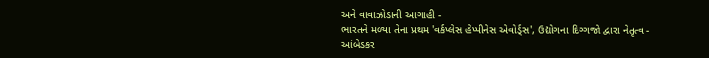અને વાવાઝોડાની આગાહી -
ભારતને મળ્યા તેના પ્રથમ 'વર્કપ્લેસ હેપ્પીનેસ એવોર્ડ્સ', ઉદ્યોગના દિગ્ગજો દ્વારા નેતૃત્વ -
આંબેડકર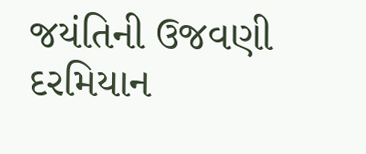જયંતિની ઉજવણી દરમિયાન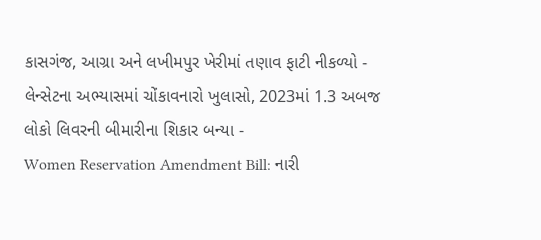કાસગંજ, આગ્રા અને લખીમપુર ખેરીમાં તણાવ ફાટી નીકળ્યો -
લેન્સેટના અભ્યાસમાં ચોંકાવનારો ખુલાસો, 2023માં 1.3 અબજ લોકો લિવરની બીમારીના શિકાર બન્યા -
Women Reservation Amendment Bill: નારી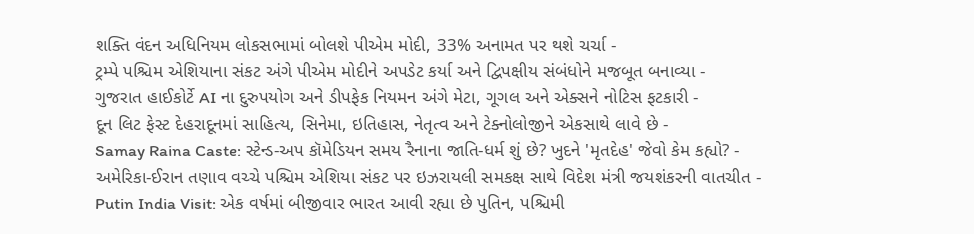શક્તિ વંદન અધિનિયમ લોકસભામાં બોલશે પીએમ મોદી, 33% અનામત પર થશે ચર્ચા -
ટ્રમ્પે પશ્ચિમ એશિયાના સંકટ અંગે પીએમ મોદીને અપડેટ કર્યા અને દ્વિપક્ષીય સંબંધોને મજબૂત બનાવ્યા -
ગુજરાત હાઈકોર્ટે AI ના દુરુપયોગ અને ડીપફેક નિયમન અંગે મેટા, ગૂગલ અને એક્સને નોટિસ ફટકારી -
દૂન લિટ ફેસ્ટ દેહરાદૂનમાં સાહિત્ય, સિનેમા, ઇતિહાસ, નેતૃત્વ અને ટેક્નોલોજીને એકસાથે લાવે છે -
Samay Raina Caste: સ્ટેન્ડ-અપ કૉમેડિયન સમય રૈનાના જાતિ-ધર્મ શું છે? ખુદને 'મૃતદેહ' જેવો કેમ કહ્યો? -
અમેરિકા-ઈરાન તણાવ વચ્ચે પશ્ચિમ એશિયા સંકટ પર ઇઝરાયલી સમકક્ષ સાથે વિદેશ મંત્રી જયશંકરની વાતચીત -
Putin India Visit: એક વર્ષમાં બીજીવાર ભારત આવી રહ્યા છે પુતિન, પશ્ચિમી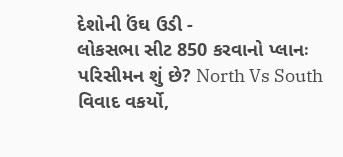દેશોની ઉંઘ ઉડી -
લોકસભા સીટ 850 કરવાનો પ્લાનઃ પરિસીમન શું છે? North Vs South વિવાદ વકર્યો,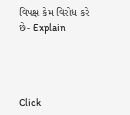વિપક્ષ કેમ વિરોધ કરે છે- Explain




Click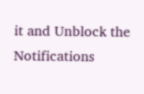it and Unblock the Notifications